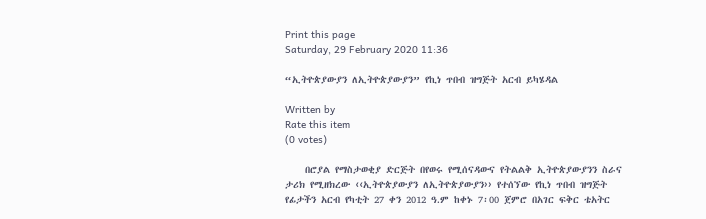Print this page
Saturday, 29 February 2020 11:36

“ኢትዮጵያውያን ለኢትዮጵያውያን” የኪነ ጥበብ ዝግጅት አርብ ይካሄዳል

Written by
Rate this item
(0 votes)

    በሮያል የማስታወቂያ ድርጅት በየወሩ የሚሰናዳውና የትልልቅ ኢትዮጵያውያንን ስራና ታሪክ የሚዘክረው ‹‹ኢትዮጵያውያን ለኢትዮጵያውያን›› የተሰኘው የኪነ ጥበብ ዝግጅት የፊታችን አርብ የካቲት 27 ቀን 2012 ዓ.ም ከቀኑ 7፡00 ጀምሮ በአገር ፍቅር ቴአትር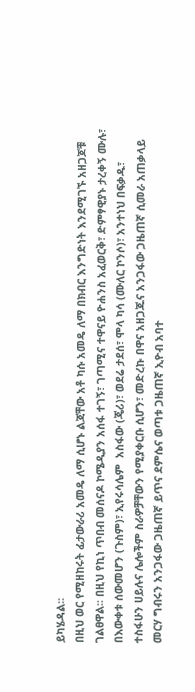ይካሄዳል፡፡
በዚህ ወር የሚዘከሩት ፊታውራሪ አመዴ ለማ ሲሆኑ ልጃቸው አቶ ካሱ አመዴ ለማ በክብር እንግድነት እንደሚገኙ አዘጋጆቹ ገልፀዋል፡፡ በዚህ የኪነ ጥበብ መሰናዶ ኮሜዲያን አሰፋ ተገኝ፣ ገጣሚና ተዋናይ ዮሐንስ አፈወርቅ፣ ድምፃዊያኑ ታረቀኝ ሙሉ፣ በእውቀቱ ሰውመሆን (ጉስም)፣ ኢየሩሳሌም  አስፋው (ጄሪ)፣ ወደሬ ታደሰ፣ ሞላ ካሳ (ሙለር ኮንሶ)፣ አንተነህ በፍቃዱ፣ ተስፋሁን ሀይሉና ሌሎችም ስራዎቻቸውን የሚያቀርቡ ሲሆን፣ መድረኩ በዋና አዘጋጁና አንጋፋው ጋዜጠኛ ሲመራ አጠቃላይ መርሃ ግብሩን አንጋፋው ጋዜጠኛ ይጥና ደምሴና ወጣቱ ጋዜጠኛ ኢዮብ አባተ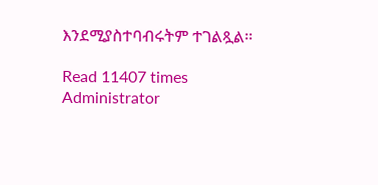እንደሚያስተባብሩትም ተገልጿል፡፡

Read 11407 times
Administrator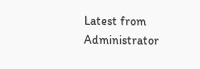Latest from Administrator